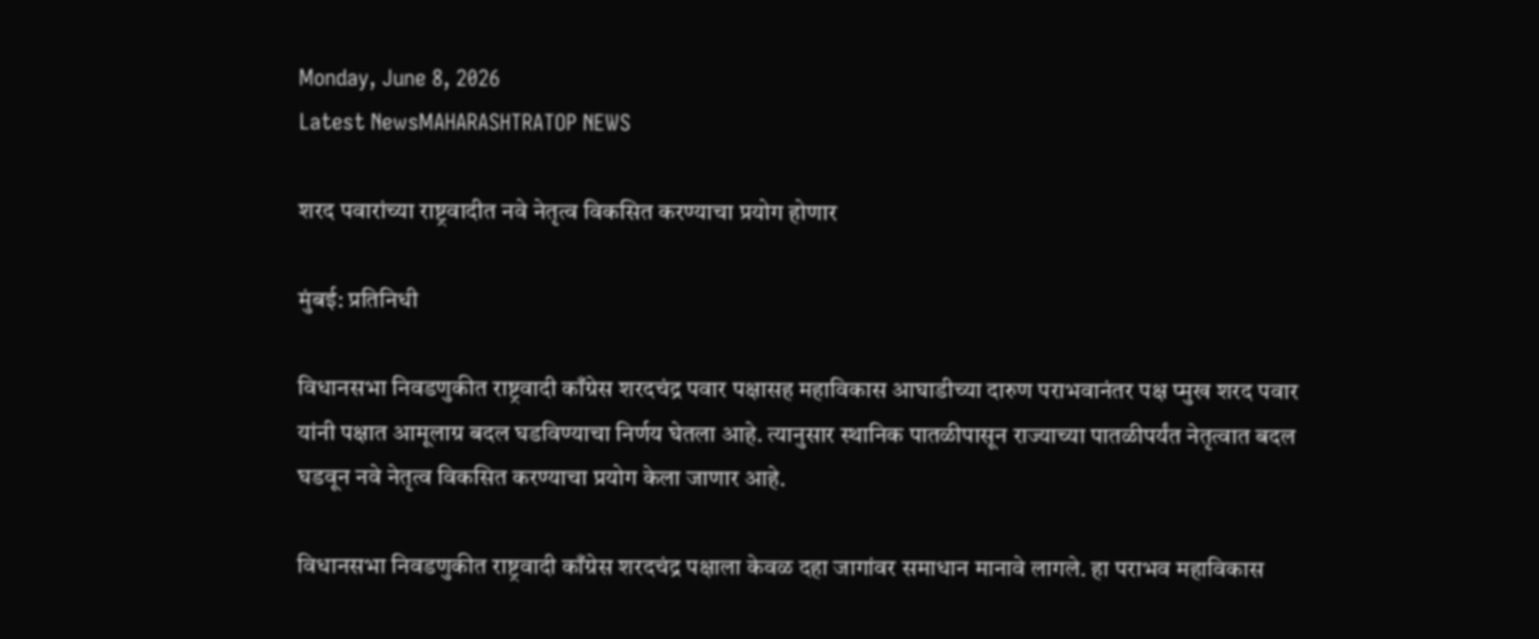Monday, June 8, 2026
Latest NewsMAHARASHTRATOP NEWS

शरद पवारांच्या राष्ट्रवादीत नवे नेतृत्व विकसित करण्याचा प्रयोग होणार

मुंबई: प्रतिनिधी

विधानसभा निवडणुकीत राष्ट्रवादी काँग्रेस शरदचंद्र पवार पक्षासह महाविकास आघाडीच्या दारुण पराभवानंतर पक्ष प्मुख शरद पवार यांनी पक्षात आमूलाग्र बदल घडविण्याचा निर्णय घेतला आहे. त्यानुसार स्थानिक पातळीपासून राज्याच्या पातळीपर्यंत नेतृत्वात बदल घडवून नवे नेतृत्व विकसित करण्याचा प्रयोग केला जाणार आहे.

विधानसभा निवडणुकीत राष्ट्रवादी काँग्रेस शरदचंद्र पक्षाला केवळ दहा जागांवर समाधान मानावे लागले. हा पराभव महाविकास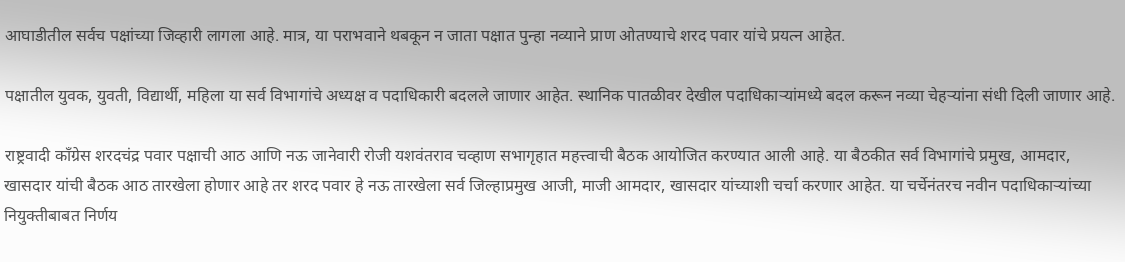आघाडीतील सर्वच पक्षांच्या जिव्हारी लागला आहे. मात्र, या पराभवाने थबकून न जाता पक्षात पुन्हा नव्याने प्राण ओतण्याचे शरद पवार यांचे प्रयत्न आहेत.

पक्षातील युवक, युवती, विद्यार्थी, महिला या सर्व विभागांचे अध्यक्ष व पदाधिकारी बदलले जाणार आहेत. स्थानिक पातळीवर देखील पदाधिकाऱ्यांमध्ये बदल करून नव्या चेहऱ्यांना संधी दिली जाणार आहे.

राष्ट्रवादी काँग्रेस शरदचंद्र पवार पक्षाची आठ आणि नऊ जानेवारी रोजी यशवंतराव चव्हाण सभागृहात महत्त्वाची बैठक आयोजित करण्यात आली आहे. या बैठकीत सर्व विभागांचे प्रमुख, आमदार, खासदार यांची बैठक आठ तारखेला होणार आहे तर शरद पवार हे नऊ तारखेला सर्व जिल्हाप्रमुख आजी, माजी आमदार, खासदार यांच्याशी चर्चा करणार आहेत. या चर्चेनंतरच नवीन पदाधिकाऱ्यांच्या नियुक्तीबाबत निर्णय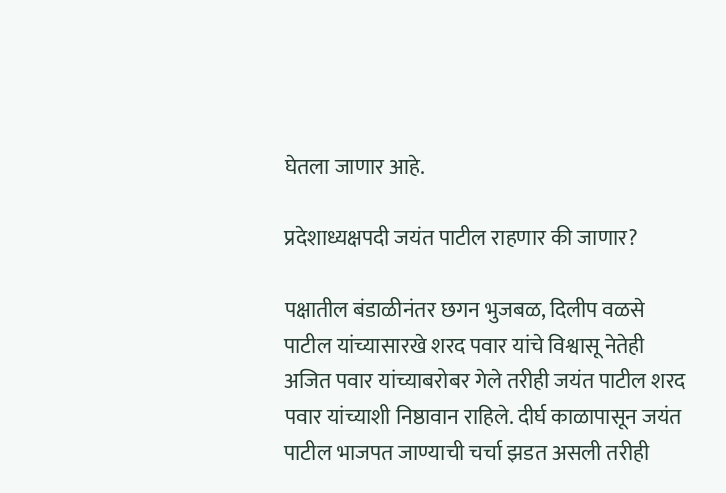घेतला जाणार आहे.

प्रदेशाध्यक्षपदी जयंत पाटील राहणार की जाणार?

पक्षातील बंडाळीनंतर छगन भुजबळ, दिलीप वळसे पाटील यांच्यासारखे शरद पवार यांचे विश्वासू नेतेही अजित पवार यांच्याबरोबर गेले तरीही जयंत पाटील शरद पवार यांच्याशी निष्ठावान राहिले. दीर्घ काळापासून जयंत पाटील भाजपत जाण्याची चर्चा झडत असली तरीही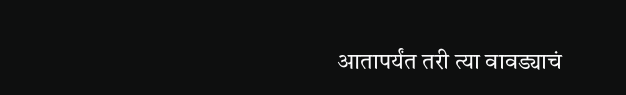आतापर्यंत तरी त्या वावड्याचं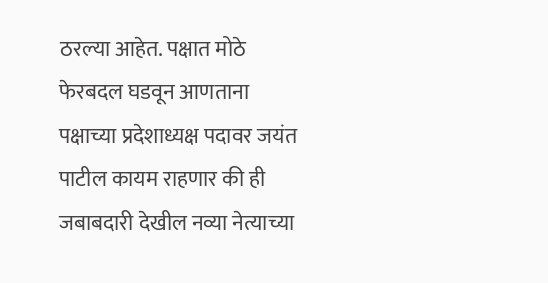ठरल्या आहेत. पक्षात मोठे फेरबदल घडवून आणताना पक्षाच्या प्रदेशाध्यक्ष पदावर जयंत पाटील कायम राहणार की ही जबाबदारी देखील नव्या नेत्याच्या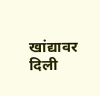खांद्यावर दिली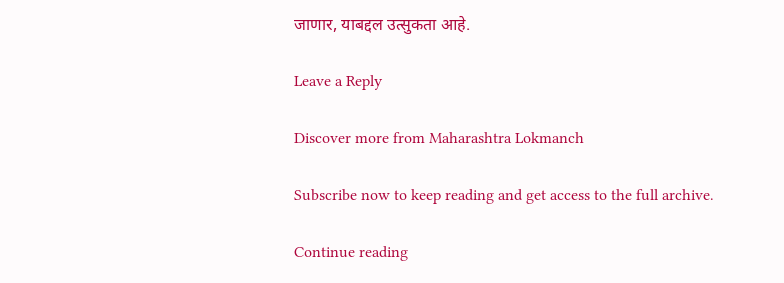जाणार, याबद्दल उत्सुकता आहे.

Leave a Reply

Discover more from Maharashtra Lokmanch

Subscribe now to keep reading and get access to the full archive.

Continue reading